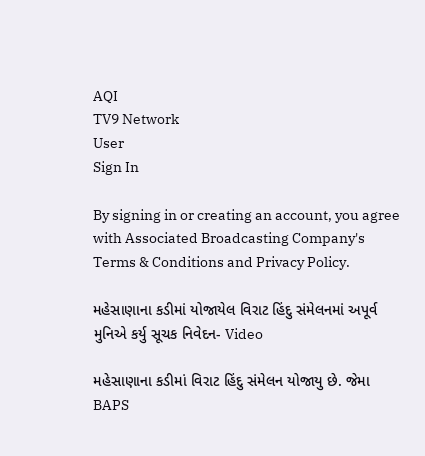AQI
TV9 Network
User
Sign In

By signing in or creating an account, you agree with Associated Broadcasting Company's Terms & Conditions and Privacy Policy.

મહેસાણાના કડીમાં યોજાયેલ વિરાટ હિંદુ સંમેલનમાં અપૂર્વ મુનિએ કર્યુ સૂચક નિવેદન- Video

મહેસાણાના કડીમાં વિરાટ હિંદુ સંમેલન યોજાયુ છે. જેમા BAPS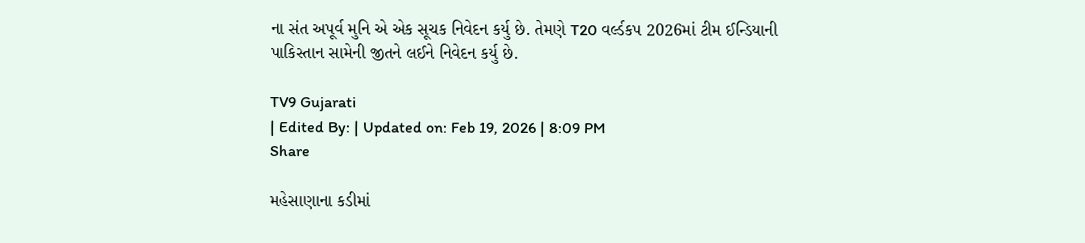ના સંત અપૂર્વ મુનિ એ એક સૂચક નિવેદન કર્યુ છે. તેમણે T20 વર્લ્ડકપ 2026માં ટીમ ઈન્ડિયાની પાકિસ્તાન સામેની જીતને લઈને નિવેદન કર્યુ છે.

TV9 Gujarati
| Edited By: | Updated on: Feb 19, 2026 | 8:09 PM
Share

મહેસાણાના કડીમાં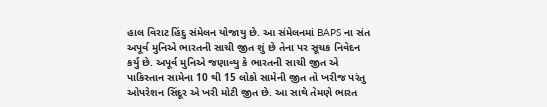હાલ વિરાટ હિંદુ સંમેલન યોજાયુ છે. આ સંમેલનમાં BAPS ના સંત અપૂર્વ મુનિએ ભારતની સાચી જીત શું છે તેના પર સૂચક નિવેદન કર્યુ છે. અપૂર્વ મુનિએ જણાવ્યુ કે ભારતની સાચી જીત એ પાકિસ્તાન સામેના 10 થી 15 લોકો સામેની જીત તો ખરીજ પરંતુ ઓપરેશન સિંદૂર એ ખરી મોટી જીત છે. આ સાથે તેમણે ભારત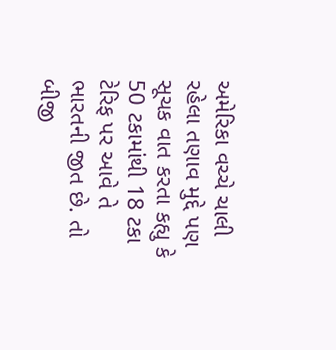અમેરિકા વચ્ચે ચાલી રહેલા તણાવ મુદ્દે પણ સૂચક વાત કરતા કહ્યુ કે 50 ટકામાંથી 18 ટકા ટેરિફ પર આવે તે ભારતની જીત છે. તો બીજી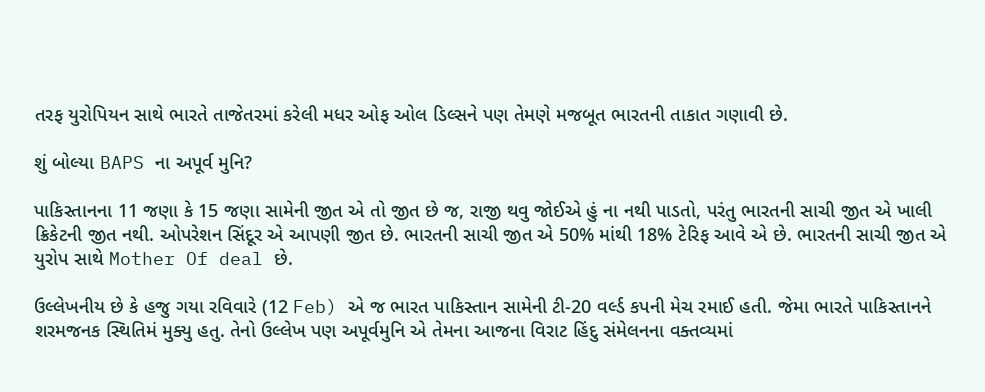તરફ યુરોપિયન સાથે ભારતે તાજેતરમાં કરેલી મધર ઓફ ઓલ ડિલ્સને પણ તેમણે મજબૂત ભારતની તાકાત ગણાવી છે.

શું બોલ્યા BAPS ના અપૂર્વ મુનિ?

પાકિસ્તાનના 11 જણા કે 15 જણા સામેની જીત એ તો જીત છે જ, રાજી થવુ જોઈએ હું ના નથી પાડતો, પરંતુ ભારતની સાચી જીત એ ખાલી ક્રિકેટની જીત નથી. ઓપરેશન સિંદૂર એ આપણી જીત છે. ભારતની સાચી જીત એ 50% માંથી 18% ટેરિફ આવે એ છે. ભારતની સાચી જીત એ યુરોપ સાથે Mother Of deal છે.

ઉલ્લેખનીય છે કે હજુ ગયા રવિવારે (12 Feb) એ જ ભારત પાકિસ્તાન સામેની ટી-20 વર્લ્ડ કપની મેચ રમાઈ હતી. જેમા ભારતે પાકિસ્તાનને શરમજનક સ્થિતિમં મુક્યુ હતુ. તેનો ઉલ્લેખ પણ અપૂર્વમુનિ એ તેમના આજના વિરાટ હિંદુ સંમેલનના વક્તવ્યમાં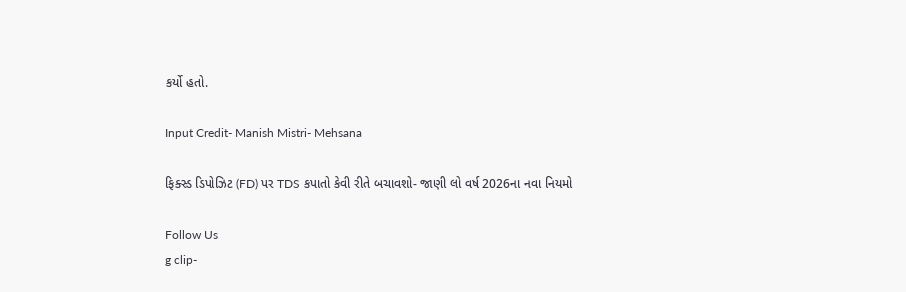કર્યો હતો.

Input Credit- Manish Mistri- Mehsana

ફિક્સ્ડ ડિપોઝિટ (FD) પર TDS કપાતો કેવી રીતે બચાવશો- જાણી લો વર્ષ 2026ના નવા નિયમો

Follow Us
g clip-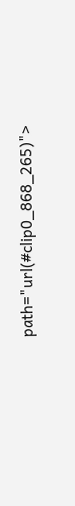path="url(#clip0_868_265)">